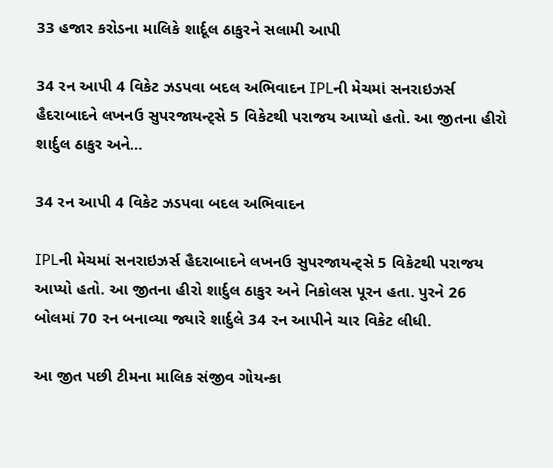33 હજાર કરોડના માલિકે શાર્દૂલ ઠાકુરને સલામી આપી

34 રન આપી 4 વિકેટ ઝડપવા બદલ અભિવાદન IPLની મેચમાં સનરાઇઝર્સ હૈદરાબાદને લખનઉ સુપરજાયન્ટ્સે 5 વિકેટથી પરાજય આપ્યો હતો. આ જીતના હીરો શાર્દુલ ઠાકુર અને…

34 રન આપી 4 વિકેટ ઝડપવા બદલ અભિવાદન

IPLની મેચમાં સનરાઇઝર્સ હૈદરાબાદને લખનઉ સુપરજાયન્ટ્સે 5 વિકેટથી પરાજય આપ્યો હતો. આ જીતના હીરો શાર્દુલ ઠાકુર અને નિકોલસ પૂરન હતા. પુરને 26 બોલમાં 70 રન બનાવ્યા જ્યારે શાર્દુલે 34 રન આપીને ચાર વિકેટ લીધી.

આ જીત પછી ટીમના માલિક સંજીવ ગોયન્કા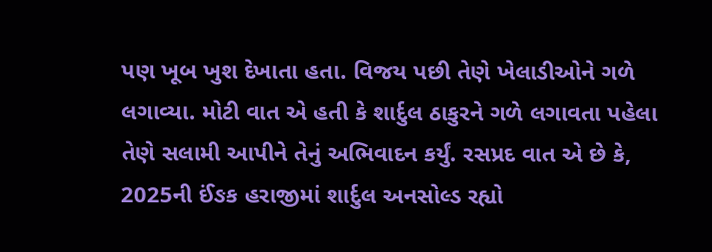પણ ખૂબ ખુશ દેખાતા હતા. વિજય પછી તેણે ખેલાડીઓને ગળે લગાવ્યા. મોટી વાત એ હતી કે શાર્દુલ ઠાકુરને ગળે લગાવતા પહેલા તેણે સલામી આપીને તેનું અભિવાદન કર્યું. રસપ્રદ વાત એ છે કે, 2025ની ઈંઙક હરાજીમાં શાર્દુલ અનસોલ્ડ રહ્યો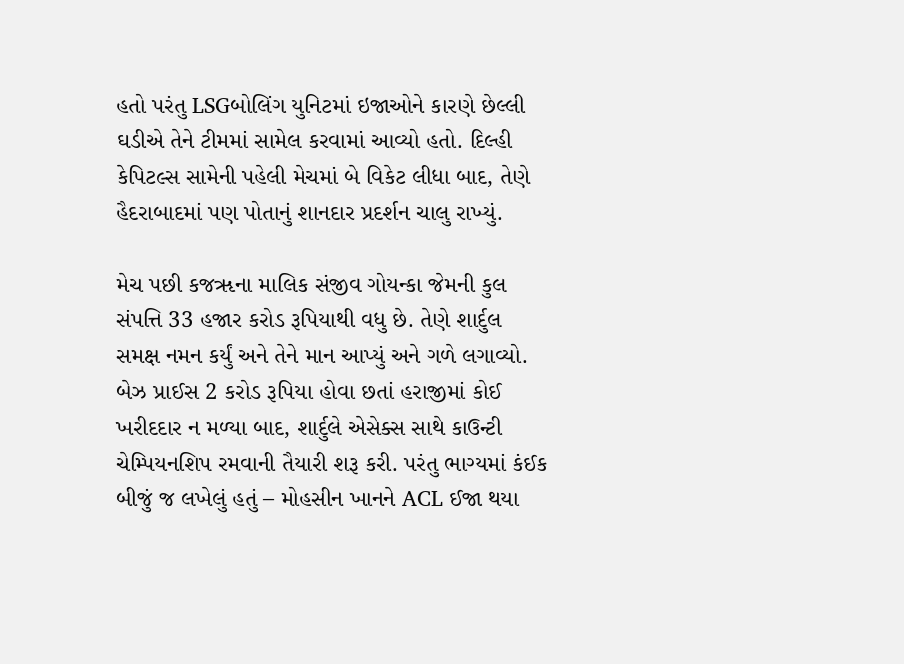હતો પરંતુ LSGબોલિંગ યુનિટમાં ઇજાઓને કારણે છેલ્લી ઘડીએ તેને ટીમમાં સામેલ કરવામાં આવ્યો હતો. દિલ્હી કેપિટલ્સ સામેની પહેલી મેચમાં બે વિકેટ લીધા બાદ, તેણે હૈદરાબાદમાં પણ પોતાનું શાનદાર પ્રદર્શન ચાલુ રાખ્યું.

મેચ પછી કજૠના માલિક સંજીવ ગોયન્કા જેમની કુલ સંપત્તિ 33 હજાર કરોડ રૂપિયાથી વધુ છે. તેણે શાર્દુલ સમક્ષ નમન કર્યું અને તેને માન આપ્યું અને ગળે લગાવ્યો. બેઝ પ્રાઈસ 2 કરોડ રૂપિયા હોવા છતાં હરાજીમાં કોઈ ખરીદદાર ન મળ્યા બાદ, શાર્દુલે એસેક્સ સાથે કાઉન્ટી ચેમ્પિયનશિપ રમવાની તૈયારી શરૂ કરી. પરંતુ ભાગ્યમાં કંઈક બીજું જ લખેલું હતું – મોહસીન ખાનને ACL ઈજા થયા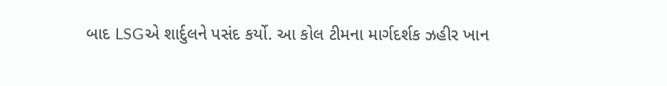બાદ LSGએ શાર્દુલને પસંદ કર્યો. આ કોલ ટીમના માર્ગદર્શક ઝહીર ખાન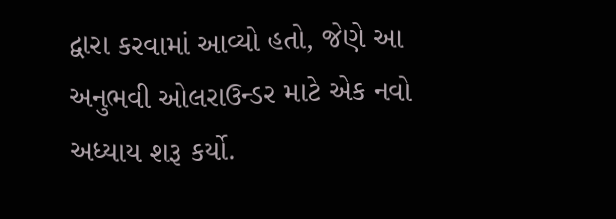દ્વારા કરવામાં આવ્યો હતો, જેણે આ અનુભવી ઓલરાઉન્ડર માટે એક નવો અધ્યાય શરૂ કર્યો.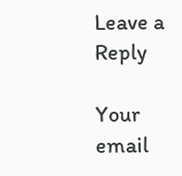Leave a Reply

Your email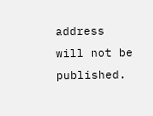address will not be published.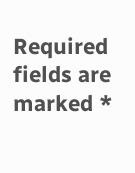Required fields are marked *